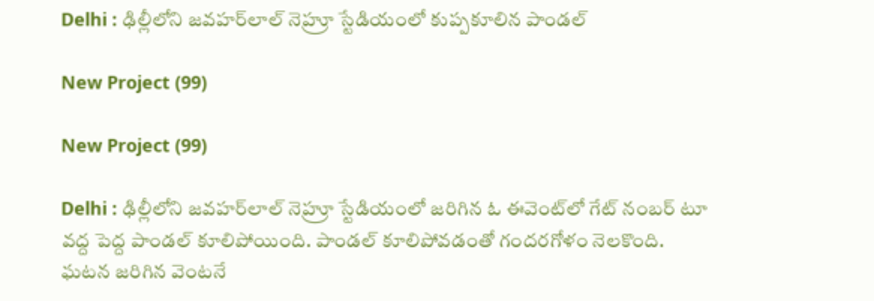Delhi : ఢిల్లీలోని జవహర్‌లాల్ నెహ్రూ స్టేడియంలో కుప్పకూలిన పాండల్

New Project (99)

New Project (99)

Delhi : ఢిల్లీలోని జవహర్‌లాల్ నెహ్రూ స్టేడియంలో జరిగిన ఓ ఈవెంట్‌లో గేట్ నంబర్ టూ వద్ద పెద్ద పాండల్ కూలిపోయింది. పాండల్ కూలిపోవడంతో గందరగోళం నెలకొంది. ఘటన జరిగిన వెంటనే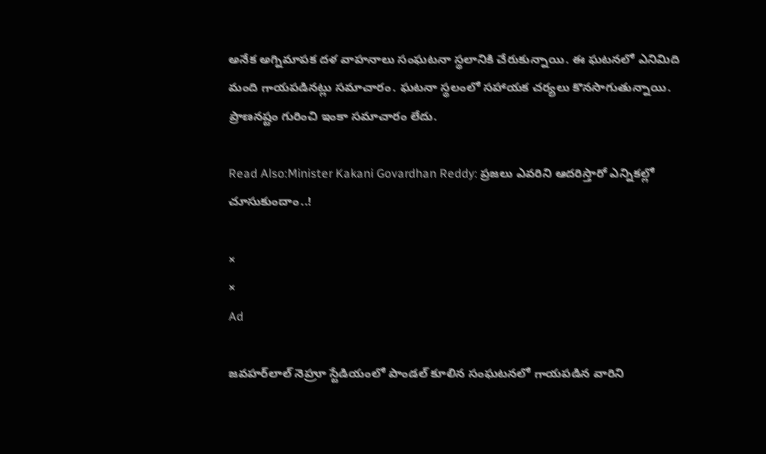అనేక అగ్నిమాపక దళ వాహనాలు సంఘటనా స్థలానికి చేరుకున్నాయి. ఈ ఘటనలో ఎనిమిది మంది గాయపడినట్లు సమాచారం. ఘటనా స్థలంలో సహాయక చర్యలు కొనసాగుతున్నాయి. ప్రాణనష్టం గురించి ఇంకా సమాచారం లేదు.

Read Also:Minister Kakani Govardhan Reddy: ప్రజలు ఎవరిని ఆదరిస్తారో ఎన్నికల్లో చూసుకుందాం..!

×
×
Ad

జవహర్‌లాల్ నెహ్రూ స్టేడియంలో పాండల్ కూలిన సంఘటనలో గాయపడిన వారిని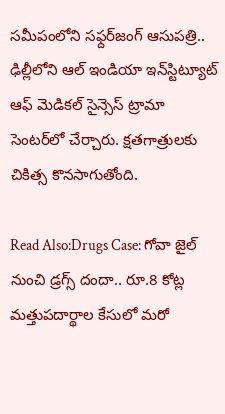సమీపంలోని సఫ్దర్‌జంగ్ ఆసుపత్రి.. ఢిల్లీలోని ఆల్ ఇండియా ఇన్‌స్టిట్యూట్ ఆఫ్ మెడికల్ సైన్సెస్ ట్రామా సెంటర్‌లో చేర్చారు. క్షతగాత్రులకు చికిత్స కొనసాగుతోంది.

Read Also:Drugs Case: గోవా జైల్ నుంచి డ్రగ్స్‌ దందా.. రూ.8 కోట్ల మత్తుపదార్థాల కేసులో మరో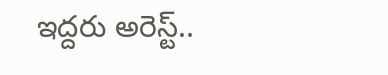ఇద్దరు అరెస్ట్‌..